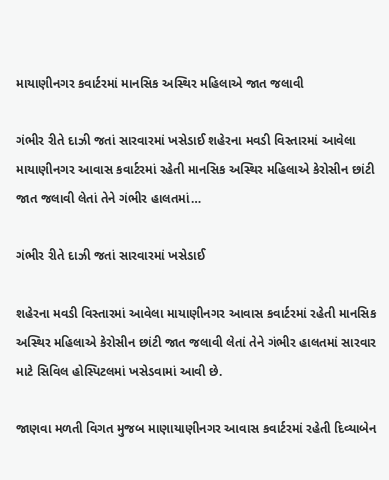માયાણીનગર કવાર્ટરમાં માનસિક અસ્થિર મહિલાએ જાત જલાવી

ગંભીર રીતે દાઝી જતાં સારવારમાં ખસેડાઈ શહેરના મવડી વિસ્તારમાં આવેલા માયાણીનગર આવાસ કવાર્ટરમાં રહેતી માનસિક અસ્થિર મહિલાએ કેરોસીન છાંટી જાત જલાવી લેતાં તેને ગંભીર હાલતમાં…

ગંભીર રીતે દાઝી જતાં સારવારમાં ખસેડાઈ

શહેરના મવડી વિસ્તારમાં આવેલા માયાણીનગર આવાસ કવાર્ટરમાં રહેતી માનસિક અસ્થિર મહિલાએ કેરોસીન છાંટી જાત જલાવી લેતાં તેને ગંભીર હાલતમાં સારવાર માટે સિવિલ હોસ્પિટલમાં ખસેડવામાં આવી છે.

જાણવા મળતી વિગત મુજબ માણાયાણીનગર આવાસ કવાર્ટરમાં રહેતી દિવ્યાબેન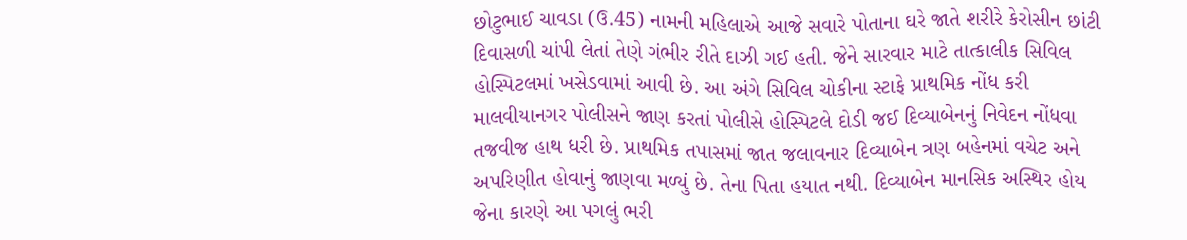છોટુભાઈ ચાવડા (ઉ.45) નામની મહિલાએ આજે સવારે પોતાના ઘરે જાતે શરીરે કેરોસીન છાંટી દિવાસળી ચાંપી લેતાં તેણે ગંભીર રીતે દાઝી ગઈ હતી. જેને સારવાર માટે તાત્કાલીક સિવિલ હોસ્પિટલમાં ખસેડવામાં આવી છે. આ અંગે સિવિલ ચોકીના સ્ટાફે પ્રાથમિક નોંધ કરી માલવીયાનગર પોલીસને જાણ કરતાં પોલીસે હોસ્પિટલે દોડી જઈ દિવ્યાબેનનું નિવેદન નોંધવા તજવીજ હાથ ધરી છે. પ્રાથમિક તપાસમાં જાત જલાવનાર દિવ્યાબેન ત્રણ બહેનમાં વચેટ અને અપરિણીત હોવાનું જાણવા મળ્યું છે. તેના પિતા હયાત નથી. દિવ્યાબેન માનસિક અસ્થિર હોય જેના કારણે આ પગલું ભરી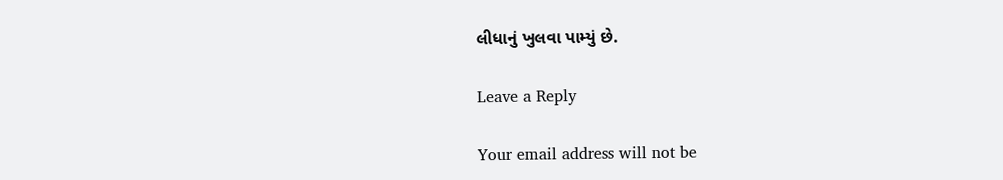લીધાનું ખુલવા પામ્યું છે.

Leave a Reply

Your email address will not be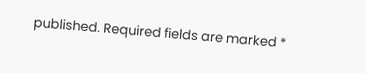published. Required fields are marked *